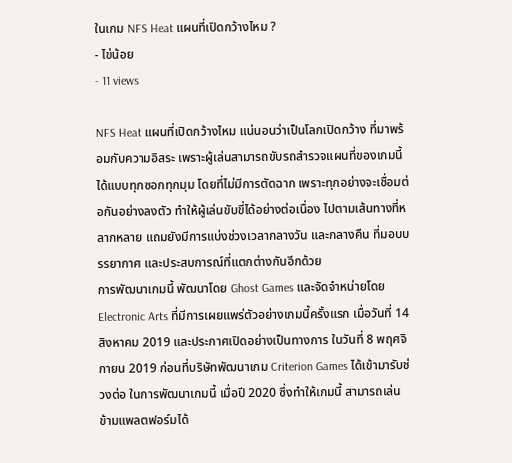ในเกม NFS Heat แผนที่เปิดกว้างไหม ?
- ไข่น้อย
- 11 views

NFS Heat แผนที่เปิดกว้างไหม แน่นอนว่าเป็นโลกเปิดกว้าง ที่มาพร้อมกับความอิสระ เพราะผู้เล่นสามารถขับรถสำรวจแผนที่ของเกมนี้ ได้แบบทุกซอกทุกมุม โดยที่ไม่มีการตัดฉาก เพราะทุกอย่างจะเชื่อมต่อกันอย่างลงตัว ทำให้ผู้เล่นขับขี่ได้อย่างต่อเนื่อง ไปตามเส้นทางที่หลากหลาย แถมยังมีการแบ่งช่วงเวลากลางวัน และกลางคืน ที่มอบบรรยากาศ และประสบการณ์ที่แตกต่างกันอีกด้วย
การพัฒนาเกมนี้ พัฒนาโดย Ghost Games และจัดจำหน่ายโดย Electronic Arts ที่มีการเผยแพร่ตัวอย่างเกมนี้ครั้งแรก เมื่อวันที่ 14 สิงหาคม 2019 และประกาศเปิดอย่างเป็นทางการ ในวันที่ 8 พฤศจิกายน 2019 ก่อนที่บริษัทพัฒนาเกม Criterion Games ได้เข้ามารับช่วงต่อ ในการพัฒนาเกมนี้ เมื่อปี 2020 ซึ่งทำให้เกมนี้ สามารถเล่นข้ามแพลตฟอร์มได้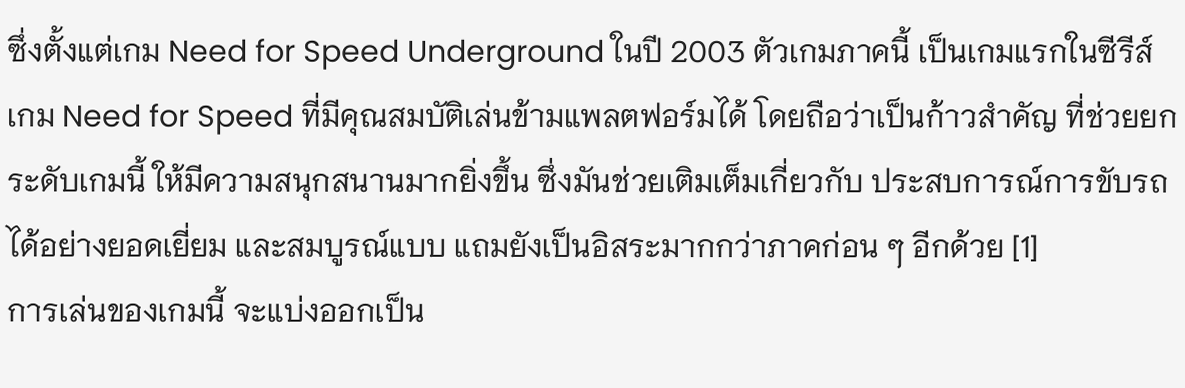ซึ่งตั้งแต่เกม Need for Speed Underground ในปี 2003 ตัวเกมภาคนี้ เป็นเกมแรกในซีรีส์เกม Need for Speed ที่มีคุณสมบัติเล่นข้ามแพลตฟอร์มได้ โดยถือว่าเป็นก้าวสำคัญ ที่ช่วยยกระดับเกมนี้ ให้มีความสนุกสนานมากยิ่งขึ้น ซึ่งมันช่วยเติมเต็มเกี่ยวกับ ประสบการณ์การขับรถได้อย่างยอดเยี่ยม และสมบูรณ์แบบ แถมยังเป็นอิสระมากกว่าภาคก่อน ๆ อีกด้วย [1]
การเล่นของเกมนี้ จะแบ่งออกเป็น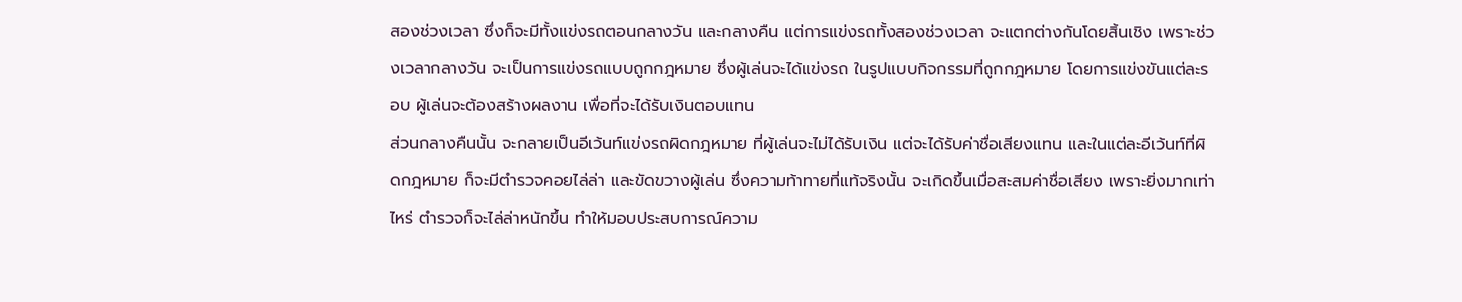สองช่วงเวลา ซึ่งก็จะมีทั้งแข่งรถตอนกลางวัน และกลางคืน แต่การแข่งรถทั้งสองช่วงเวลา จะแตกต่างกันโดยสิ้นเชิง เพราะช่วงเวลากลางวัน จะเป็นการแข่งรถแบบถูกกฎหมาย ซึ่งผู้เล่นจะได้แข่งรถ ในรูปแบบกิจกรรมที่ถูกกฎหมาย โดยการแข่งขันแต่ละรอบ ผู้เล่นจะต้องสร้างผลงาน เพื่อที่จะได้รับเงินตอบแทน
ส่วนกลางคืนนั้น จะกลายเป็นอีเว้นท์แข่งรถผิดกฎหมาย ที่ผู้เล่นจะไม่ได้รับเงิน แต่จะได้รับค่าชื่อเสียงแทน และในแต่ละอีเว้นท์ที่ผิดกฎหมาย ก็จะมีตำรวจคอยไล่ล่า และขัดขวางผู้เล่น ซึ่งความท้าทายที่แท้จริงนั้น จะเกิดขึ้นเมื่อสะสมค่าชื่อเสียง เพราะยิ่งมากเท่าไหร่ ตำรวจก็จะไล่ล่าหนักขึ้น ทำให้มอบประสบการณ์ความ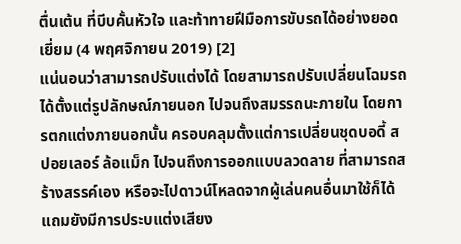ตื่นเต้น ที่บีบคั้นหัวใจ และท้าทายฝีมือการขับรถได้อย่างยอดเยี่ยม (4 พฤศจิกายน 2019) [2]
แน่นอนว่าสามารถปรับแต่งได้ โดยสามารถปรับเปลี่ยนโฉมรถ ได้ตั้งแต่รูปลักษณ์ภายนอก ไปจนถึงสมรรถนะภายใน โดยการตกแต่งภายนอกนั้น ครอบคลุมตั้งแต่การเปลี่ยนชุดบอดี้ สปอยเลอร์ ล้อแม็ก ไปจนถึงการออกแบบลวดลาย ที่สามารถสร้างสรรค์เอง หรือจะไปดาวน์โหลดจากผู้เล่นคนอื่นมาใช้ก็ได้ แถมยังมีการประบแต่งเสียง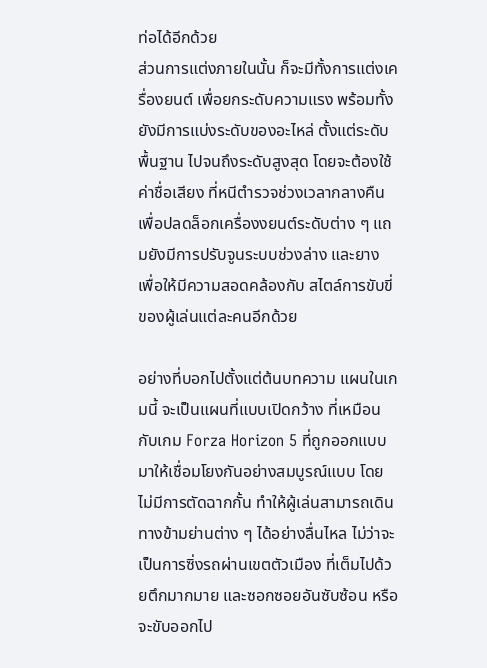ท่อได้อีกด้วย
ส่วนการแต่งภายในนั้น ก็จะมีทั้งการแต่งเครื่องยนต์ เพื่อยกระดับความแรง พร้อมทั้งยังมีการแบ่งระดับของอะไหล่ ตั้งแต่ระดับพื้นฐาน ไปจนถึงระดับสูงสุด โดยจะต้องใช้ค่าชื่อเสียง ที่หนีตำรวจช่วงเวลากลางคืน เพื่อปลดล็อกเครื่องงยนต์ระดับต่าง ๆ แถมยังมีการปรับจูนระบบช่วงล่าง และยาง เพื่อให้มีความสอดคล้องกับ สไตล์การขับขี่ของผู้เล่นแต่ละคนอีกด้วย

อย่างที่บอกไปตั้งแต่ต้นบทความ แผนในเกมนี้ จะเป็นแผนที่แบบเปิดกว้าง ที่เหมือนกับเกม Forza Horizon 5 ที่ถูกออกแบบมาให้เชื่อมโยงกันอย่างสมบูรณ์แบบ โดยไม่มีการตัดฉากกั้น ทำให้ผู้เล่นสามารถเดินทางข้ามย่านต่าง ๆ ได้อย่างลื่นไหล ไม่ว่าจะเป็นการซิ่งรถผ่านเขตตัวเมือง ที่เต็มไปด้วยตึกมากมาย และซอกซอยอันซับซ้อน หรือจะขับออกไป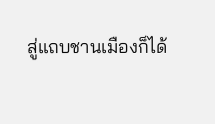สู่แถบชานเมืองก็ได้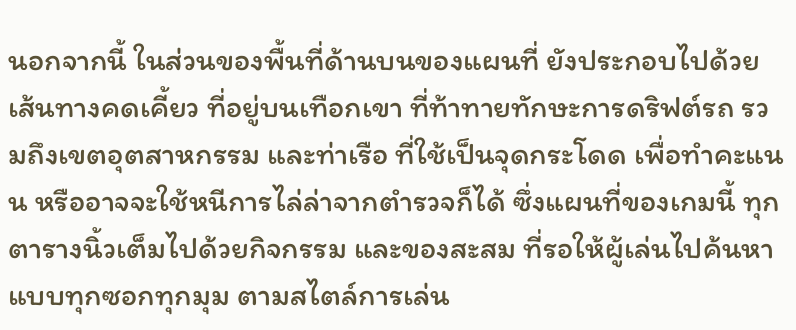นอกจากนี้ ในส่วนของพื้นที่ด้านบนของแผนที่ ยังประกอบไปด้วยเส้นทางคดเคี้ยว ที่อยู่บนเทือกเขา ที่ท้าทายทักษะการดริฟต์รถ รวมถึงเขตอุตสาหกรรม และท่าเรือ ที่ใช้เป็นจุดกระโดด เพื่อทำคะแนน หรืออาจจะใช้หนีการไล่ล่าจากตำรวจก็ได้ ซึ่งแผนที่ของเกมนี้ ทุกตารางนิ้วเต็มไปด้วยกิจกรรม และของสะสม ที่รอให้ผู้เล่นไปค้นหาแบบทุกซอกทุกมุม ตามสไตล์การเล่น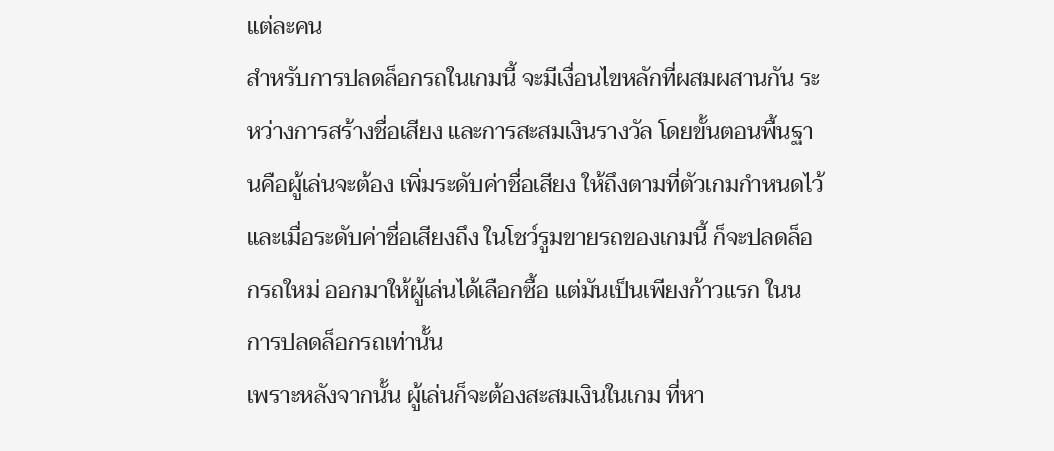แต่ละคน
สำหรับการปลดล็อกรถในเกมนี้ จะมีเงื่อนไขหลักที่ผสมผสานกัน ระหว่างการสร้างชื่อเสียง และการสะสมเงินรางวัล โดยขั้นตอนพื้นฐานคือผู้เล่นจะต้อง เพิ่มระดับค่าชื่อเสียง ให้ถึงตามที่ตัวเกมกำหนดไว้ และเมื่อระดับค่าชื่อเสียงถึง ในโชว์รูมขายรถของเกมนี้ ก็จะปลดล็อกรถใหม่ ออกมาให้ผู้เล่นได้เลือกซื้อ แต่มันเป็นเพียงก้าวแรก ในนการปลดล็อกรถเท่านั้น
เพราะหลังจากนั้น ผู้เล่นก็จะต้องสะสมเงินในเกม ที่หา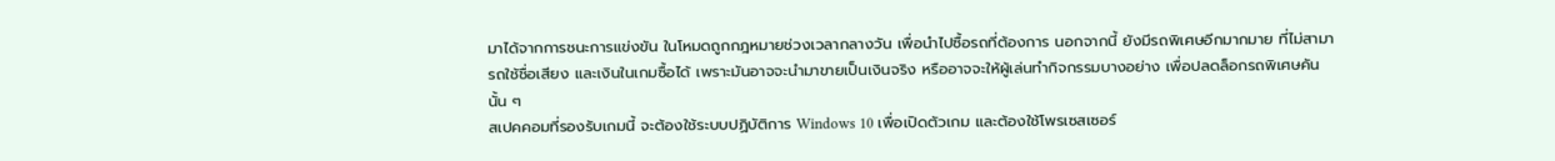มาได้จากการชนะการแข่งขัน ในโหมดถูกกฎหมายช่วงเวลากลางวัน เพื่อนำไปซื้อรถที่ต้องการ นอกจากนี้ ยังมีรถพิเศษอีกมากมาย ที่ไม่สามารถใช้ชื่อเสียง และเงินในเกมซื้อได้ เพราะมันอาจจะนำมาขายเป็นเงินจริง หรืออาจจะให้ผู้เล่นทำกิจกรรมบางอย่าง เพื่อปลดล็อกรถพิเศษคันนั้น ๆ
สเปคคอมที่รองรับเกมนี้ จะต้องใช้ระบบปฏิบัติการ Windows 10 เพื่อเปิดตัวเกม และต้องใช้โพรเซสเซอร์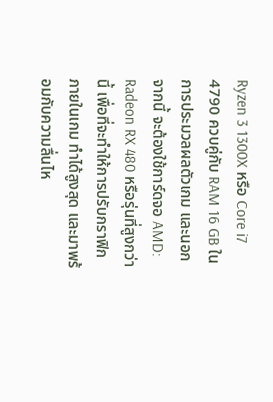Ryzen 3 1300X หรือ Core i7 4790 ควบคู่กับ RAM 16 GB ในการประมวลผลตัวเกม และนอกจากนี้ จะต้องใช้การ์ดจอ AMD: Radeon RX 480 หรือรุ่นที่สูงกว่านี้ เพื่อที่จะทำให้การปรับกราฟิกภายในเกม ทำได้สูงสุด และมาพร้อมกับความลื่นไห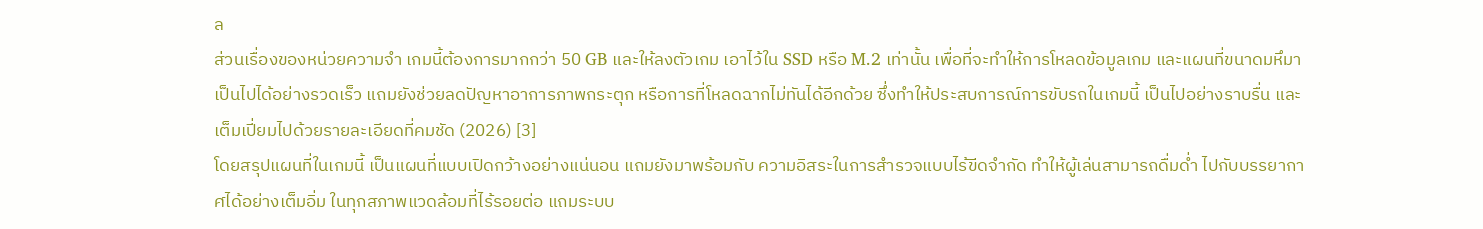ล
ส่วนเรื่องของหน่วยความจำ เกมนี้ต้องการมากกว่า 50 GB และให้ลงตัวเกม เอาไว้ใน SSD หรือ M.2 เท่านั้น เพื่อที่จะทำให้การโหลดข้อมูลเกม และแผนที่ขนาดมหึมา เป็นไปได้อย่างรวดเร็ว แถมยังช่วยลดปัญหาอาการภาพกระตุก หรือการที่โหลดฉากไม่ทันได้อีกด้วย ซึ่งทำให้ประสบการณ์การขับรถในเกมนี้ เป็นไปอย่างราบรื่น และเต็มเปี่ยมไปด้วยรายละเอียดที่คมชัด (2026) [3]
โดยสรุปแผนที่ในเกมนี้ เป็นแผนที่แบบเปิดกว้างอย่างแน่นอน แถมยังมาพร้อมกับ ความอิสระในการสำรวจแบบไร้ขีดจำกัด ทำให้ผู้เล่นสามารถดื่มด่ำ ไปกับบรรยากาศได้อย่างเต็มอิ่ม ในทุกสภาพแวดล้อมที่ไร้รอยต่อ แถมระบบ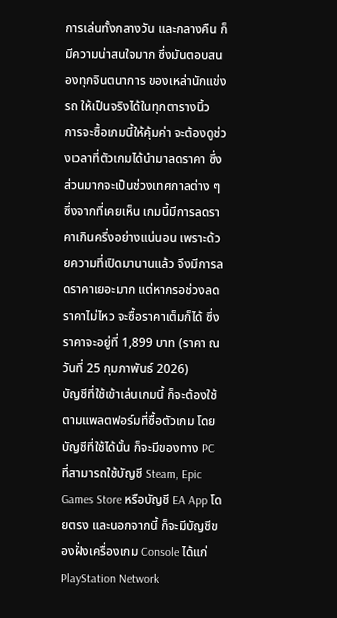การเล่นทั้งกลางวัน และกลางคืน ก็มีความน่าสนใจมาก ซึ่งมันตอบสนองทุกจินตนาการ ของเหล่านักแข่งรถ ให้เป็นจริงได้ในทุกตารางนิ้ว
การจะซื้อเกมนี้ให้คุ้มค่า จะต้องดูช่วงเวลาที่ตัวเกมได้นำมาลดราคา ซึ่งส่วนมากจะเป็นช่วงเทศกาลต่าง ๆ ซึ่งจากที่เคยเห็น เกมนี้มีการลดราคาเกินครึ่งอย่างแน่นอน เพราะด้วยความที่เปิดมานานแล้ว จึงมีการลดราคาเยอะมาก แต่หากรอช่วงลดราคาไม่ไหว จะซื้อราคาเต็มก็ได้ ซึ่งราคาจะอยู่ที่ 1,899 บาท (ราคา ณ วันที่ 25 กุมภาพันธ์ 2026)
บัญชีที่ใช้เข้าเล่นเกมนี้ ก็จะต้องใช้ตามแพลตฟอร์มที่ซื้อตัวเกม โดยบัญชีที่ใช้ได้นั้น ก็จะมีของทาง PC ที่สามารถใช้บัญชี Steam, Epic Games Store หรือบัญชี EA App โดยตรง และนอกจากนี้ ก็จะมีบัญชีของฝั่งเครื่องเกม Console ได้แก่ PlayStation Network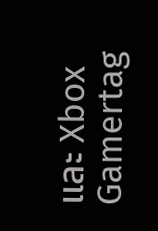และ Xbox Gamertag